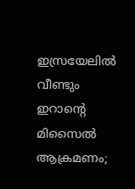ഇസ്രയേലില്‍ വീണ്ടും ഇറാന്റെ മിസൈല്‍ ആക്രമണം;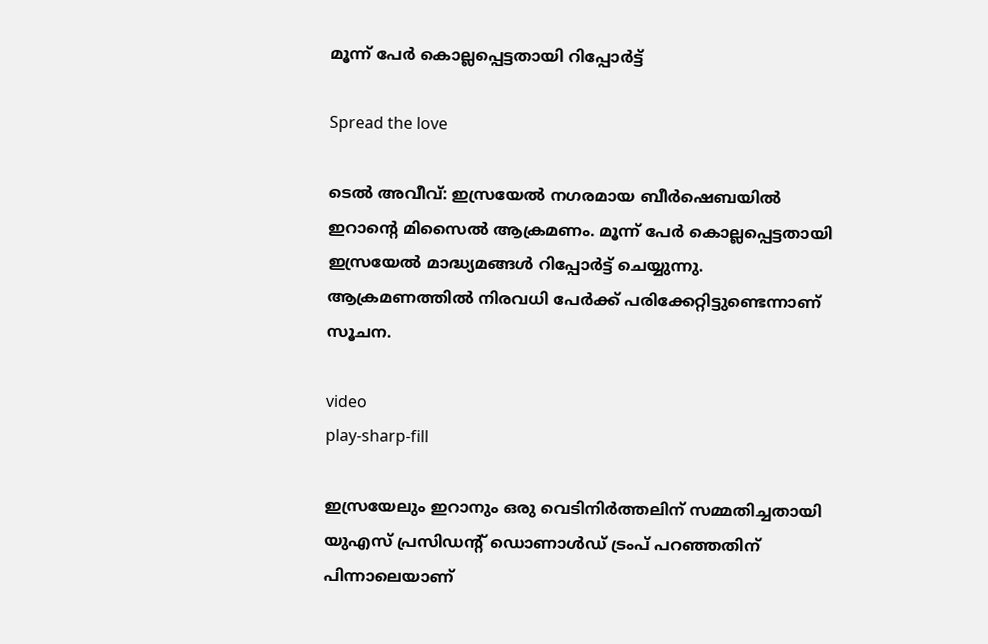മൂന്ന് പേര്‍ കൊല്ലപ്പെട്ടതായി റിപ്പോർട്ട്

Spread the love

ടെല്‍ അവീവ്: ഇസ്രയേല്‍ നഗരമായ ബീർഷെബയില്‍ ഇറാന്റെ മിസൈല്‍ ആക്രമണം. മൂന്ന് പേർ കൊല്ലപ്പെട്ടതായി ഇസ്രയേല്‍ മാദ്ധ്യമങ്ങള്‍ റിപ്പോർട്ട് ചെയ്യുന്നു. ആക്രമണത്തില്‍ നിരവധി പേർ‌ക്ക് പരിക്കേറ്റിട്ടുണ്ടെന്നാണ് സൂചന.

video
play-sharp-fill

ഇസ്രയേലും ഇറാനും ഒരു വെടിനിർത്തലിന് സമ്മതിച്ചതായി യുഎസ് പ്രസിഡന്റ് ഡൊണാള്‍ഡ് ട്രംപ് പറഞ്ഞതിന് പിന്നാലെയാണ്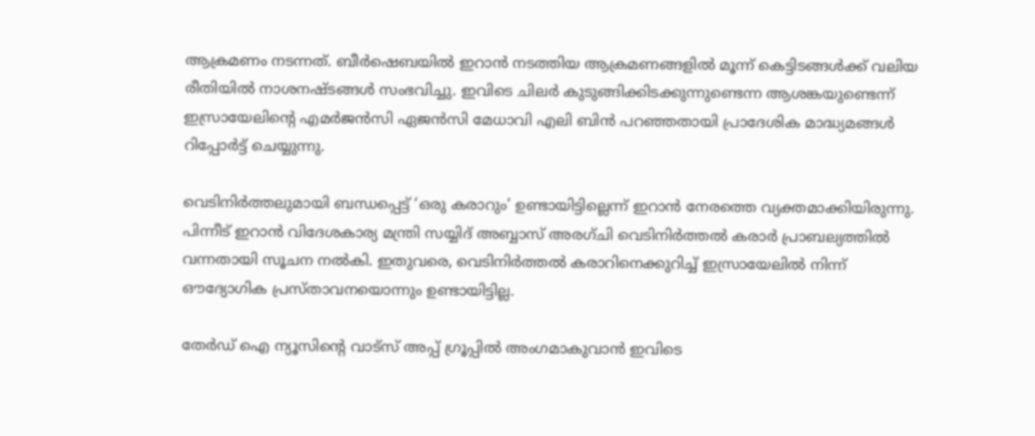ആക്രമണം നടന്നത്. ബീർഷെബയില്‍ ഇറാൻ നടത്തിയ ആക്രമണങ്ങളില്‍ മൂന്ന് കെട്ടിടങ്ങള്‍ക്ക് വലിയ രീതിയില്‍ നാശനഷ്ടങ്ങള്‍ സംഭവിച്ചു. ഇവിടെ ചിലർ കുടുങ്ങിക്കിടക്കുന്നുണ്ടെന്ന ആശങ്കയുണ്ടെന്ന് ഇസ്രായേലിന്റെ എമർജൻസി ഏജൻസി മേധാവി എലി ബിൻ പറഞ്ഞതായി പ്രാദേശിക മാദ്ധ്യമങ്ങള്‍ റിപ്പോർട്ട് ചെയ്യുന്നു.

വെടിനിർത്തലുമായി ബന്ധപ്പെട്ട് ‘ഒരു കരാറും’ ഉണ്ടായിട്ടില്ലെന്ന് ഇറാൻ നേരത്തെ വ്യക്തമാക്കിയിരുന്നു. പിന്നീട് ഇറാൻ വിദേശകാര്യ മന്ത്രി സയ്യിദ് അബ്ബാസ് അരഗ്ചി വെടിനിർത്തല്‍ കരാർ പ്രാബല്യത്തില്‍ വന്നതായി സൂചന നല്‍കി. ഇതുവരെ, വെടിനിർത്തല്‍ കരാറിനെക്കുറിച്ച്‌ ഇസ്രായേലില്‍ നിന്ന് ഔദ്യോഗിക പ്രസ്താവനയൊന്നും ഉണ്ടായിട്ടില്ല.

തേർഡ് ഐ ന്യൂസിന്റെ വാട്സ് അപ്പ് ഗ്രൂപ്പിൽ അംഗമാകുവാൻ ഇവിടെ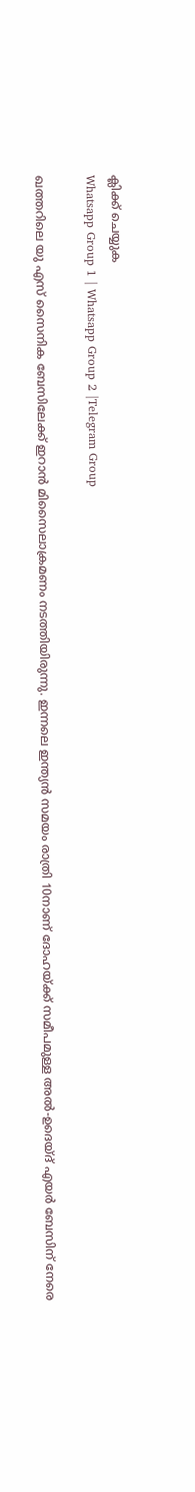ക്ലിക്ക് ചെയ്യുക
Whatsapp Group 1 | Whatsapp Group 2 |Telegram Group

ഖത്തറിലെ യു എസ് സൈനിക ബേസിലേക്ക് ഇറാൻ മിസൈലാക്രമണം നടത്തിയിരുന്നു. ഇന്നലെ ഇന്ത്യൻ സമയം രാത്രി 10നാണ് ദോഹയ്ക്ക് സമീപമുള്ള അല്‍-ഉദെയ്ദ് എയർ ബേസിന് നേരെ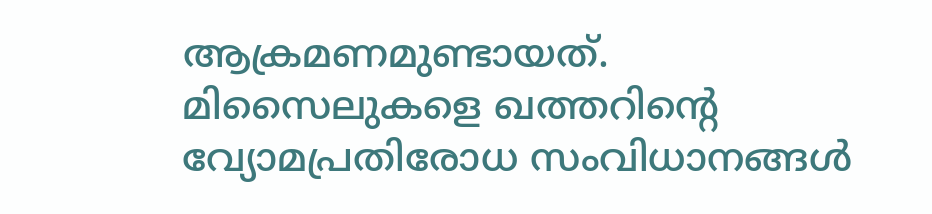ആക്രമണമുണ്ടായത്. മിസൈലുകളെ ഖത്തറിന്റെ വ്യോമപ്രതിരോധ സംവിധാനങ്ങള്‍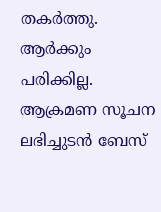തകർത്തു. ആർക്കും പരിക്കില്ല. ആക്രമണ സൂചന ലഭിച്ചുടൻ ബേസ്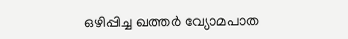ഒഴിപ്പിച്ച ഖത്തർ വ്യോമപാത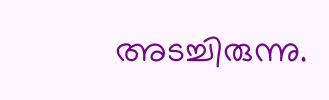അടച്ചിരുന്നു.